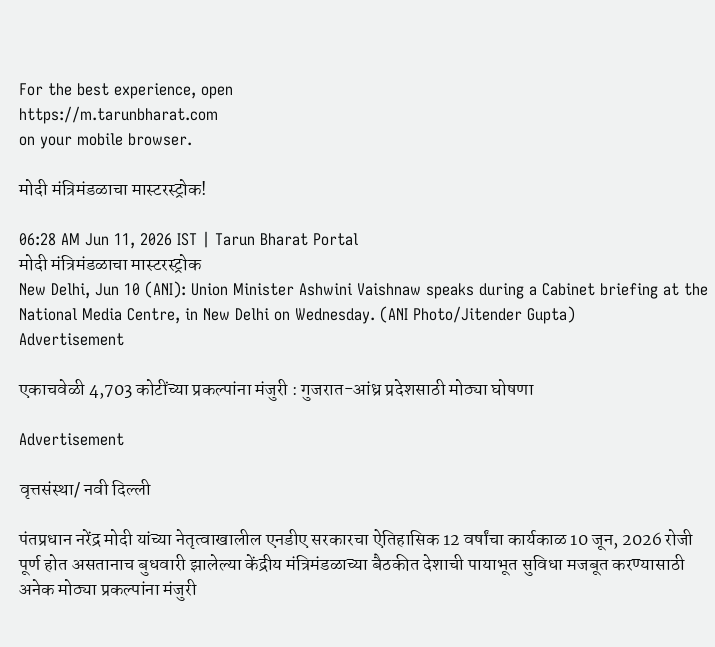For the best experience, open
https://m.tarunbharat.com
on your mobile browser.

मोदी मंत्रिमंडळाचा मास्टरस्ट्रोक!

06:28 AM Jun 11, 2026 IST | Tarun Bharat Portal
मोदी मंत्रिमंडळाचा मास्टरस्ट्रोक
New Delhi, Jun 10 (ANI): Union Minister Ashwini Vaishnaw speaks during a Cabinet briefing at the National Media Centre, in New Delhi on Wednesday. (ANI Photo/Jitender Gupta)
Advertisement

एकाचवेळी 4,703 कोटींच्या प्रकल्पांना मंजुरी : गुजरात-आंध्र प्रदेशसाठी मोठ्या घोषणा

Advertisement

वृत्तसंस्था/ नवी दिल्ली

पंतप्रधान नरेंद्र मोदी यांच्या नेतृत्वाखालील एनडीए सरकारचा ऐतिहासिक 12 वर्षांचा कार्यकाळ 10 जून, 2026 रोजी पूर्ण होत असतानाच बुधवारी झालेल्या केंद्रीय मंत्रिमंडळाच्या बैठकीत देशाची पायाभूत सुविधा मजबूत करण्यासाठी अनेक मोठ्या प्रकल्पांना मंजुरी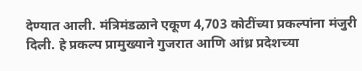देण्यात आली. मंत्रिमंडळाने एकूण 4,703 कोटींच्या प्रकल्पांना मंजुरी दिली. हे प्रकल्प प्रामुख्याने गुजरात आणि आंध्र प्रदेशच्या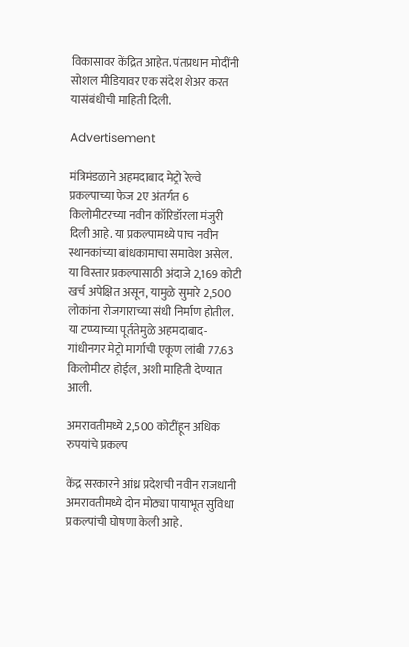विकासावर केंद्रित आहेत. पंतप्रधान मोदींनी सोशल मीडियावर एक संदेश शेअर करत यासंबंधीची माहिती दिली.

Advertisement

मंत्रिमंडळाने अहमदाबाद मेट्रो रेल्वे प्रकल्पाच्या फेज 2ए अंतर्गत 6 किलोमीटरच्या नवीन कॉरिडॉरला मंजुरी दिली आहे. या प्रकल्पामध्ये पाच नवीन स्थानकांच्या बांधकामाचा समावेश असेल. या विस्तार प्रकल्पासाठी अंदाजे 2,169 कोटी खर्च अपेक्षित असून, यामुळे सुमारे 2,500 लोकांना रोजगाराच्या संधी निर्माण होतील. या टप्प्याच्या पूर्ततेमुळे अहमदाबाद-गांधीनगर मेट्रो मार्गाची एकूण लांबी 77.63 किलोमीटर होईल, अशी माहिती देण्यात आली.

अमरावतीमध्ये 2,500 कोटींहून अधिक रुपयांचे प्रकल्प

केंद्र सरकारने आंध्र प्रदेशची नवीन राजधानी अमरावतीमध्ये दोन मोठ्या पायाभूत सुविधा प्रकल्पांची घोषणा केली आहे.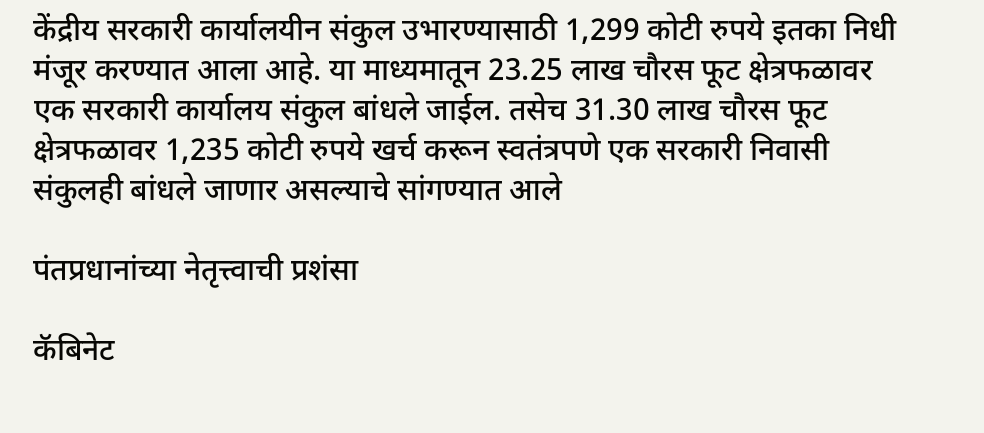केंद्रीय सरकारी कार्यालयीन संकुल उभारण्यासाठी 1,299 कोटी रुपये इतका निधी मंजूर करण्यात आला आहे. या माध्यमातून 23.25 लाख चौरस फूट क्षेत्रफळावर एक सरकारी कार्यालय संकुल बांधले जाईल. तसेच 31.30 लाख चौरस फूट क्षेत्रफळावर 1,235 कोटी रुपये खर्च करून स्वतंत्रपणे एक सरकारी निवासी संकुलही बांधले जाणार असल्याचे सांगण्यात आले

पंतप्रधानांच्या नेतृत्त्वाची प्रशंसा

कॅबिनेट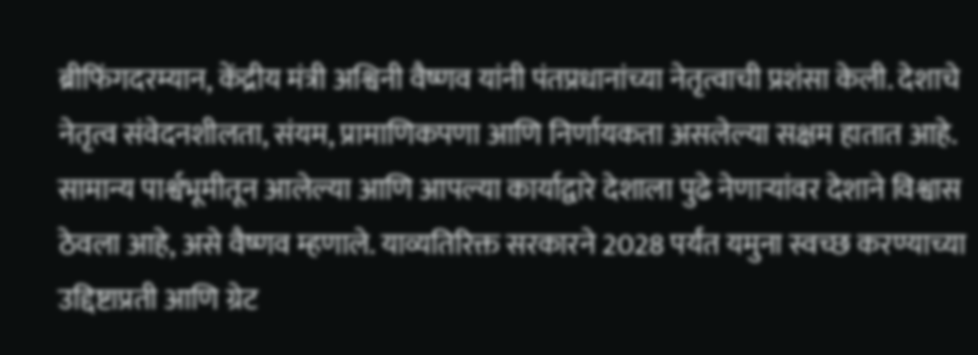ब्रीफिंगदरम्यान, केंद्रीय मंत्री अश्विनी वैष्णव यांनी पंतप्रधानांच्या नेतृत्वाची प्रशंसा केली. देशाचे नेतृत्व संवेदनशीलता, संयम, प्रामाणिकपणा आणि निर्णायकता असलेल्या सक्षम हातात आहे. सामान्य पार्श्वभूमीतून आलेल्या आणि आपल्या कार्याद्वारे देशाला पुढे नेणाऱ्यांवर देशाने विश्वास ठेवला आहे, असे वैष्णव म्हणाले. याव्यतिरिक्त सरकारने 2028 पर्यंत यमुना स्वच्छ करण्याच्या उद्दिष्टाप्रती आणि ग्रेट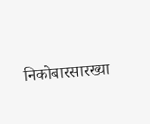निकोबारसारख्या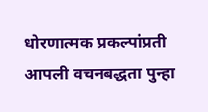धोरणात्मक प्रकल्पांप्रती आपली वचनबद्धता पुन्हा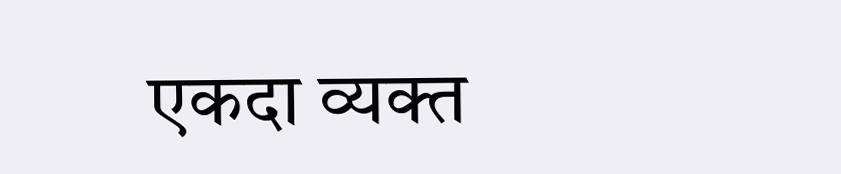एकदा व्यक्त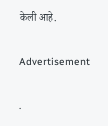केली आहे.

Advertisement

.